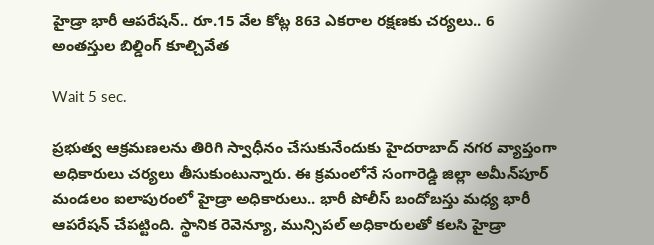హైడ్రా భారీ ఆపరేషన్‌.. రూ.15 వేల కోట్ల 863 ఎకరాల రక్షణకు చర్యలు.. 6 అంతస్తుల బిల్డింగ్ కూల్చివేత

Wait 5 sec.

ప్రభుత్వ ఆక్రమణలను తిరిగి స్వాధీనం చేసుకునేందుకు హైదరాబాద్ నగర వ్యాప్తంగా అధికారులు చర్యలు తీసుకుంటున్నారు. ఈ క్రమంలోనే సంగారెడ్డి జిల్లా అమీన్‌పూర్‌ మండలం ఐలాపురంలో హైడ్రా అధికారులు.. భారీ పోలీస్ బందోబస్తు మధ్య భారీ ఆపరేషన్ చేపట్టింది. స్థానిక రెవెన్యూ, మున్సిపల్ అధికారులతో కలసి హైడ్రా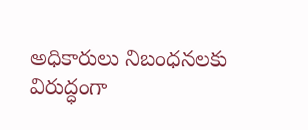అధికారులు నిబంధనలకు విరుద్ధంగా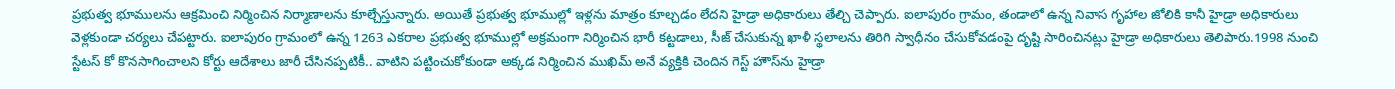ప్రభుత్వ భూములను ఆక్రమించి నిర్మించిన నిర్మాణాలను కూల్చేస్తున్నారు. అయితే ప్రభుత్వ భూముల్లో ఇళ్లను మాత్రం కూల్చడం లేదని హైడ్రా అధికారులు తేల్చి చెప్పారు. ఐలాపురం గ్రామం, తండాలో ఉన్న నివాస గృహాల జోలికి కానీ హైడ్రా అధికారులు వెళ్లకుండా చర్యలు చేపట్టారు. ఐలాపురం గ్రామంలో ఉన్న 1263 ఎకరాల ప్రభుత్వ భూముల్లో అక్రమంగా నిర్మించిన భారీ కట్టడాలు, సీజ్ చేసుకున్న ఖాళీ స్థలాలను తిరిగి స్వాధీనం చేసుకోవడంపై దృష్టి సారించినట్లు హైడ్రా అధికారులు తెలిపారు.1998 నుంచి స్టేటస్ కో కొనసాగించాలని కోర్టు ఆదేశాలు జారీ చేసినప్పటికీ.. వాటిని పట్టించుకోకుండా అక్కడ నిర్మించిన ముఖిమ్‌ అనే వ్యక్తికి చెందిన గెస్ట్ హౌస్‌ను హైడ్రా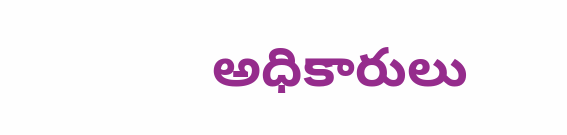అధికారులు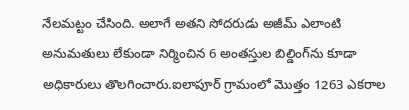నేలమట్టం చేసింది. అలాగే అతని సోదరుడు అజీమ్ ఎలాంటి అనుమతులు లేకుండా నిర్మించిన 6 అంతస్తుల బిల్డింగ్‌ను కూడా అధికారులు తొలగించారు.ఐలాపూర్ గ్రామంలో మొత్తం 1263 ఎకరాల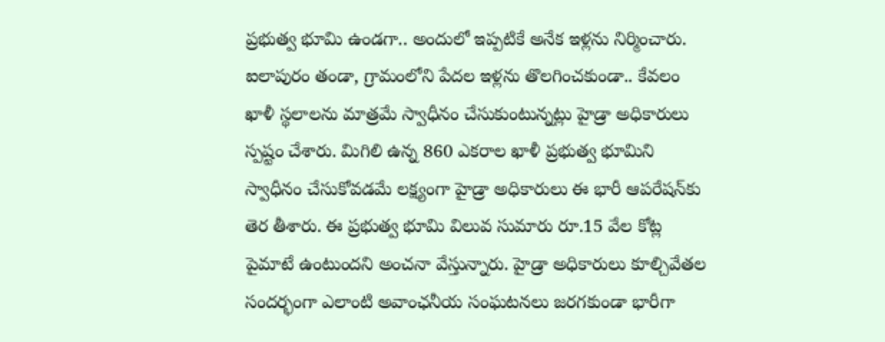ప్రభుత్వ భూమి ఉండగా.. అందులో ఇప్పటికే అనేక ఇళ్లను నిర్మించారు. ఐలాపురం తండా, గ్రామంలోని పేదల ఇళ్లను తొలగించకుండా.. కేవలం ఖాళీ స్థలాలను మాత్రమే స్వాధీనం చేసుకుంటున్నట్లు హైడ్రా అధికారులు స్పష్టం చేశారు. మిగిలి ఉన్న 860 ఎకరాల ఖాళీ ప్రభుత్వ భూమిని స్వాధీనం చేసుకోవడమే లక్ష్యంగా హైడ్రా అధికారులు ఈ భారీ ఆపరేషన్‌కు తెర తీశారు. ఈ ప్రభుత్వ భూమి విలువ సుమారు రూ.15 వేల కోట్ల పైమాటే ఉంటుందని అంచనా వేస్తున్నారు. హైడ్రా అధికారులు కూల్చివేతల సందర్భంగా ఎలాంటి అవాంఛనీయ సంఘటనలు జరగకుండా భారీగా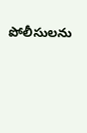పోలీసులను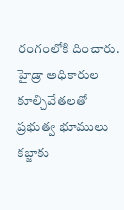రంగంలోకి దించారు. హైడ్రా అధికారుల కూల్చివేతలతో ప్రభుత్వ భూములు కబ్జాకు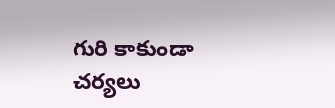గురి కాకుండా చర్యలు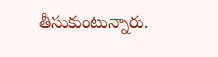తీసుకుంటున్నారు.